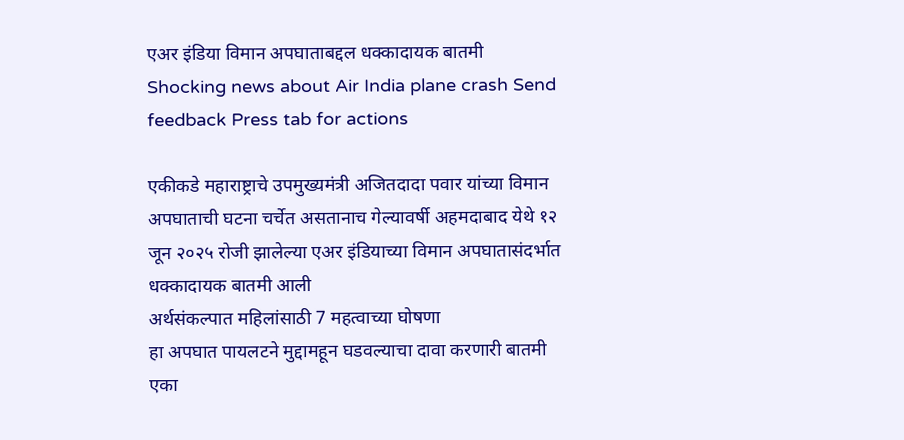एअर इंडिया विमान अपघाताबद्दल धक्कादायक बातमी
Shocking news about Air India plane crash Send feedback Press tab for actions

एकीकडे महाराष्ट्राचे उपमुख्यमंत्री अजितदादा पवार यांच्या विमान अपघाताची घटना चर्चेत असतानाच गेल्यावर्षी अहमदाबाद येथे १२ जून २०२५ रोजी झालेल्या एअर इंडियाच्या विमान अपघातासंदर्भात धक्कादायक बातमी आली
अर्थसंकल्पात महिलांसाठी 7 महत्वाच्या घोषणा
हा अपघात पायलटने मुद्दामहून घडवल्याचा दावा करणारी बातमी एका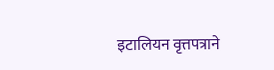इटालियन वृत्तपत्राने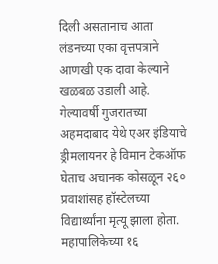दिली असतानाच आता लंडनच्या एका वृत्तपत्राने आणखी एक दावा केल्याने खळबळ उडाली आहे.
गेल्यावर्षी गुजरातच्या अहमदाबाद येथे एअर इंडियाचे ड्रीमलायनर हे विमान टेकऑफ घेताच अचानक कोसळून २६० प्रवाशांसह हॉस्टेलच्या विद्यार्थ्यांना मृत्यू झाला होता.
महापालिकेच्या १६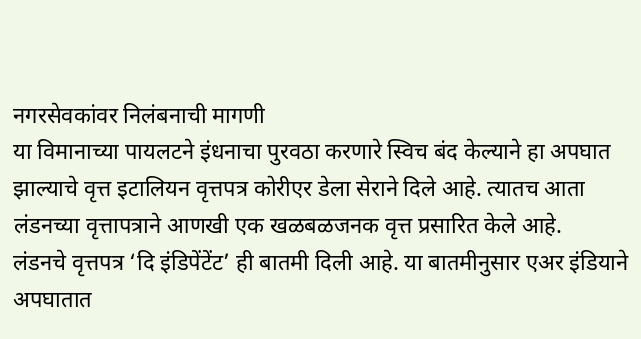नगरसेवकांवर निलंबनाची मागणी
या विमानाच्या पायलटने इंधनाचा पुरवठा करणारे स्विच बंद केल्याने हा अपघात झाल्याचे वृत्त इटालियन वृत्तपत्र कोरीएर डेला सेराने दिले आहे. त्यातच आता लंडनच्या वृत्तापत्राने आणखी एक खळबळजनक वृत्त प्रसारित केले आहे.
लंडनचे वृत्तपत्र ‘दि इंडिपेंटेंट’ ही बातमी दिली आहे. या बातमीनुसार एअर इंडियाने अपघातात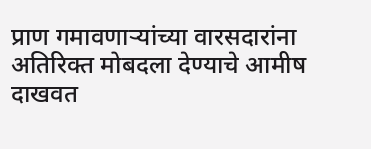प्राण गमावणाऱ्यांच्या वारसदारांना अतिरिक्त मोबदला देण्याचे आमीष दाखवत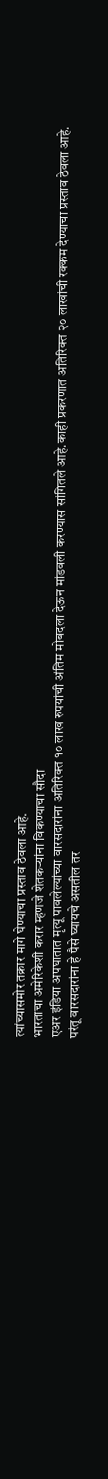त्यांच्यासमोर तक्रार मागे घेण्याचा प्रस्ताव ठेवला आहे.
भारताचा अमेरिकेशी करार म्हणजे शेतकऱ्यांना विकण्याचा सौदा
एअर इंडिया अपघातात मृत्यू पावलेल्यांच्या वारसदारांना अतिरिक्त १० लाख रुपयांची अंतिम मोबदला देऊन मांडवली करण्यास सांगितले आहे.काही प्रकरणात अतिरिक्त २० लाखांची रक्कम देण्याचा प्रस्ताव ठेवला आहे.
परंतू वारसदारांना हे पैसे घ्यायचे असतील तर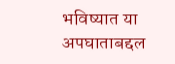भविष्यात या अपघाताबद्दल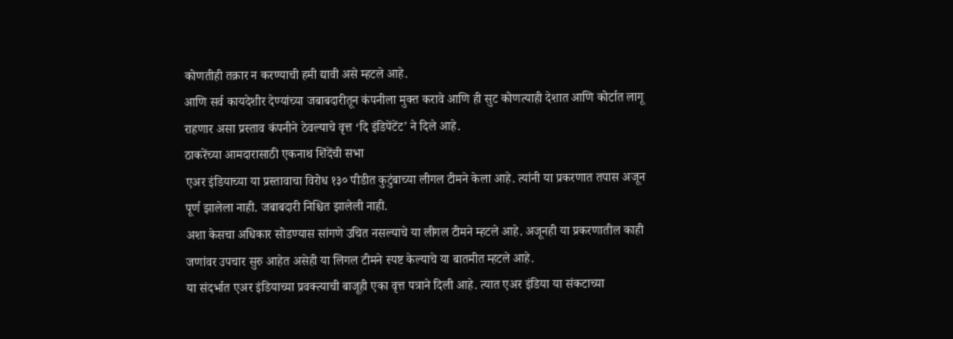कोणतीही तक्रार न करण्याची हमी द्यावी असे म्हटले आहे.
आणि सर्व कायदेशीर देण्यांच्या जबाबदारीतून कंपनीला मुक्त करावे आणि ही सुट कोणत्याही देशात आणि कोर्टात लागू राहणार असा प्रस्ताव कंपनीने ठेवल्याचे वृत्त ‘दि इंडिपेंटेंट’ ने दिले आहे.
ठाकरेंच्या आमदारासाठी एकनाथ शिंदेंची सभा
एअर इंडियाच्या या प्रस्तावाचा विरोध १३० पीडीत कुटुंबाच्या लीगल टीमने केला आहे. त्यांनी या प्रकरणात तपास अजून पूर्ण झालेला नाही. जबाबदारी निश्चित झालेली नाही.
अशा केसचा अधिकार सोडण्यास सांगणे उचित नसल्याचे या लीगल टीमने म्हटले आहे. अजूनही या प्रकरणातील काही जणांवर उपचार सुरु आहेत असेही या लिगल टीमने स्पष्ट केल्याचे या बातमीत म्हटले आहे.
या संदर्भात एअर इंडियाच्या प्रवक्त्याची बाजूही एका वृत्त पत्राने दिली आहे. त्यात एअर इंडिया या संकटाच्या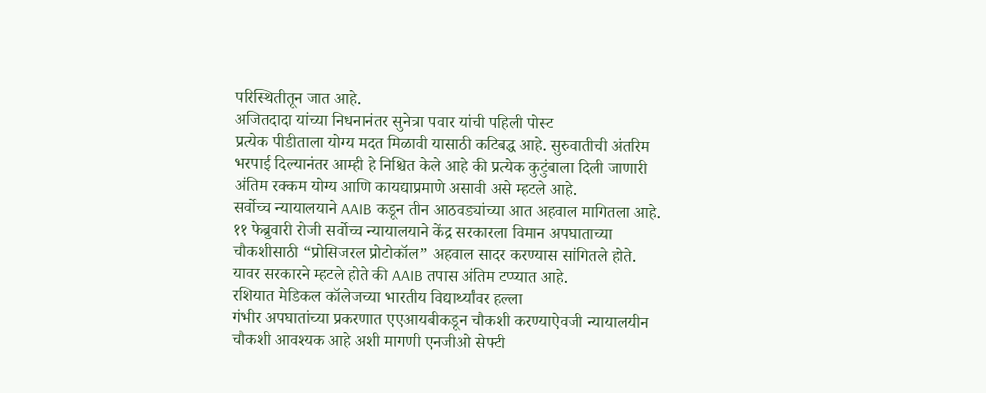परिस्थितीतून जात आहे.
अजितदादा यांच्या निधनानंतर सुनेत्रा पवार यांची पहिली पोस्ट
प्रत्येक पीडीताला योग्य मदत मिळावी यासाठी कटिबद्ध आहे. सुरुवातीची अंतरिम भरपाई दिल्यानंतर आम्ही हे निश्चित केले आहे की प्रत्येक कुटुंबाला दिली जाणारी अंतिम रक्कम योग्य आणि कायद्याप्रमाणे असावी असे म्हटले आहे.
सर्वोच्च न्यायालयाने AAIB कडून तीन आठवड्यांच्या आत अहवाल मागितला आहे. ११ फेब्रुवारी रोजी सर्वोच्च न्यायालयाने केंद्र सरकारला विमान अपघाताच्या चौकशीसाठी “प्रोसिजरल प्रोटोकॉल” अहवाल सादर करण्यास सांगितले होते. यावर सरकारने म्हटले होते की AAIB तपास अंतिम टप्प्यात आहे.
रशियात मेडिकल कॉलेजच्या भारतीय विद्यार्थ्यांवर हल्ला
गंभीर अपघातांच्या प्रकरणात एएआयबीकडून चौकशी करण्याऐवजी न्यायालयीन चौकशी आवश्यक आहे अशी मागणी एनजीओ सेफ्टी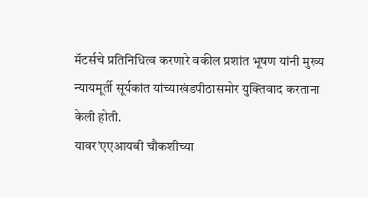मॅटर्सचे प्रतिनिधित्व करणारे वकील प्रशांत भूषण यांनी मुख्य न्यायमूर्ती सूर्यकांत यांच्याखंडपीठासमोर युक्तिवाद करताना केली होती.
यावर’एएआयबी चौकशीच्या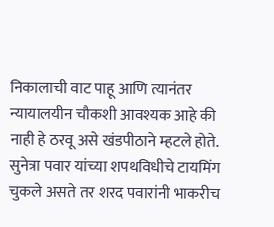निकालाची वाट पाहू आणि त्यानंतर न्यायालयीन चौकशी आवश्यक आहे की नाही हे ठरवू असे खंडपीठाने म्हटले होते.
सुनेत्रा पवार यांच्या शपथविधीचे टायमिंग चुकले असते तर शरद पवारांनी भाकरीच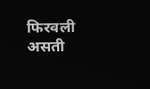फिरवली असती